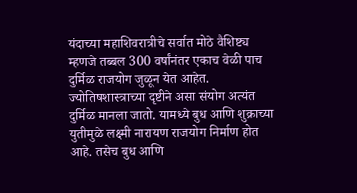यंदाच्या महाशिवरात्रीचे सर्वात मोठे वैशिष्ट्य म्हणजे तब्बल 300 वर्षांनंतर एकाच वेळी पाच दुर्मिळ राजयोग जुळून येत आहेत. ज्योतिषशास्त्राच्या दृष्टीने असा संयोग अत्यंत दुर्मिळ मानला जातो. यामध्ये बुध आणि शुक्राच्या युतीमुळे लक्ष्मी नारायण राजयोग निर्माण होत आहे. तसेच बुध आणि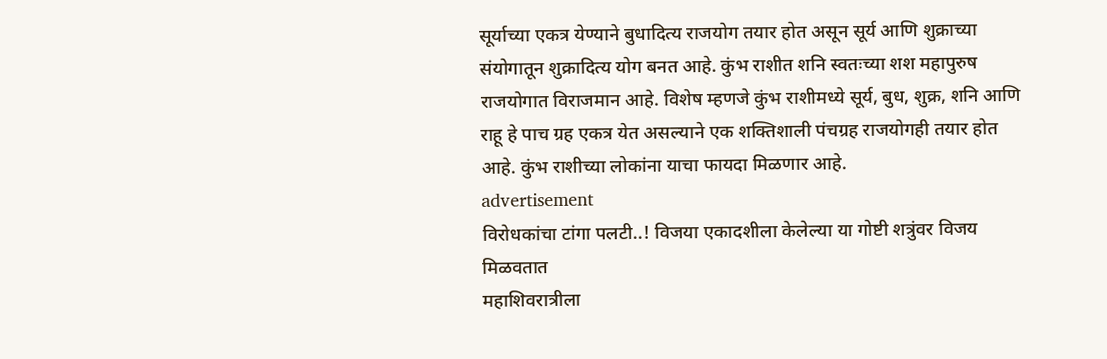सूर्याच्या एकत्र येण्याने बुधादित्य राजयोग तयार होत असून सूर्य आणि शुक्राच्या संयोगातून शुक्रादित्य योग बनत आहे. कुंभ राशीत शनि स्वतःच्या शश महापुरुष राजयोगात विराजमान आहे. विशेष म्हणजे कुंभ राशीमध्ये सूर्य, बुध, शुक्र, शनि आणि राहू हे पाच ग्रह एकत्र येत असल्याने एक शक्तिशाली पंचग्रह राजयोगही तयार होत आहे. कुंभ राशीच्या लोकांना याचा फायदा मिळणार आहे.
advertisement
विरोधकांचा टांगा पलटी..! विजया एकादशीला केलेल्या या गोष्टी शत्रुंवर विजय मिळवतात
महाशिवरात्रीला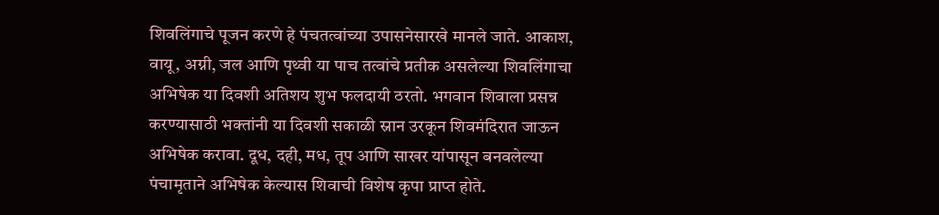शिवलिंगाचे पूजन करणे हे पंचतत्वांच्या उपासनेसारखे मानले जाते. आकाश, वायू, अग्नी, जल आणि पृथ्वी या पाच तत्वांचे प्रतीक असलेल्या शिवलिंगाचा अभिषेक या दिवशी अतिशय शुभ फलदायी ठरतो. भगवान शिवाला प्रसन्न करण्यासाठी भक्तांनी या दिवशी सकाळी स्नान उरकून शिवमंदिरात जाऊन अभिषेक करावा. दूध, दही, मध, तूप आणि साखर यांपासून बनवलेल्या पंचामृताने अभिषेक केल्यास शिवाची विशेष कृपा प्राप्त होते.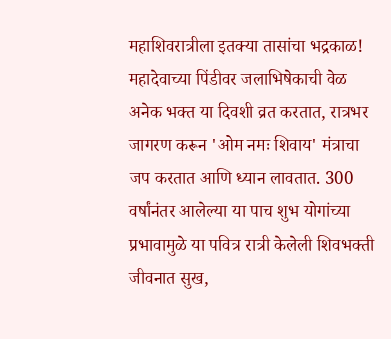महाशिवरात्रीला इतक्या तासांचा भद्रकाळ! महादेवाच्या पिंडीवर जलाभिषेकाची वेळ
अनेक भक्त या दिवशी व्रत करतात, रात्रभर जागरण करून 'ओम नमः शिवाय' मंत्राचा जप करतात आणि ध्यान लावतात. 300 वर्षांनंतर आलेल्या या पाच शुभ योगांच्या प्रभावामुळे या पवित्र रात्री केलेली शिवभक्ती जीवनात सुख,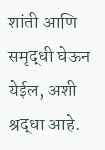शांती आणि समृद्धी घेऊन येईल, अशी श्रद्धा आहे.